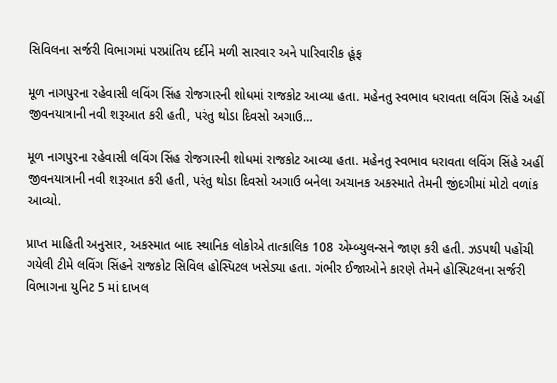સિવિલના સર્જરી વિભાગમાં પરપ્રાંતિય દર્દીને મળી સારવાર અને પારિવારીક હૂંફ

મૂળ નાગપુરના રહેવાસી લવિંગ સિંહ રોજગારની શોધમાં રાજકોટ આવ્યા હતા. મહેનતુ સ્વભાવ ધરાવતા લવિંગ સિંહે અહીં જીવનયાત્રાની નવી શરૂઆત કરી હતી, પરંતુ થોડા દિવસો અગાઉ…

મૂળ નાગપુરના રહેવાસી લવિંગ સિંહ રોજગારની શોધમાં રાજકોટ આવ્યા હતા. મહેનતુ સ્વભાવ ધરાવતા લવિંગ સિંહે અહીં જીવનયાત્રાની નવી શરૂઆત કરી હતી, પરંતુ થોડા દિવસો અગાઉ બનેલા અચાનક અકસ્માતે તેમની જીંદગીમાં મોટો વળાંક આવ્યો.

પ્રાપ્ત માહિતી અનુસાર, અકસ્માત બાદ સ્થાનિક લોકોએ તાત્કાલિક 108 એમ્બ્યુલન્સને જાણ કરી હતી. ઝડપથી પહોંચી ગયેલી ટીમે લવિંગ સિંહને રાજકોટ સિવિલ હોસ્પિટલ ખસેડ્યા હતા. ગંભીર ઈજાઓને કારણે તેમને હોસ્પિટલના સર્જરી વિભાગના યુનિટ 5 માં દાખલ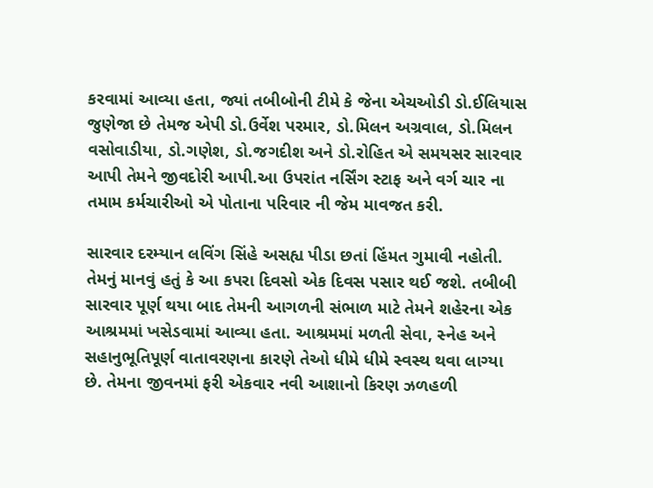કરવામાં આવ્યા હતા, જ્યાં તબીબોની ટીમે કે જેના એચઓડી ડો.ઈલિયાસ જુણેજા છે તેમજ એપી ડો.ઉર્વેશ પરમાર, ડો.મિલન અગ્રવાલ, ડો.મિલન વસોવાડીયા, ડો.ગણેશ, ડો.જગદીશ અને ડો.રોહિત એ સમયસર સારવાર આપી તેમને જીવદોરી આપી.આ ઉપરાંત નર્સિંગ સ્ટાફ અને વર્ગ ચાર ના તમામ કર્મચારીઓ એ પોતાના પરિવાર ની જેમ માવજત કરી.

સારવાર દરમ્યાન લવિંગ સિંહે અસહ્ય પીડા છતાં હિંમત ગુમાવી નહોતી. તેમનું માનવું હતું કે આ કપરા દિવસો એક દિવસ પસાર થઈ જશે. તબીબી સારવાર પૂર્ણ થયા બાદ તેમની આગળની સંભાળ માટે તેમને શહેરના એક આશ્રમમાં ખસેડવામાં આવ્યા હતા. આશ્રમમાં મળતી સેવા, સ્નેહ અને સહાનુભૂતિપૂર્ણ વાતાવરણના કારણે તેઓ ધીમે ધીમે સ્વસ્થ થવા લાગ્યા છે. તેમના જીવનમાં ફરી એકવાર નવી આશાનો કિરણ ઝળહળી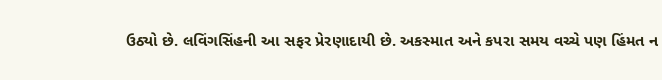ઉઠ્યો છે. લવિંગસિંહની આ સફર પ્રેરણાદાયી છે. અકસ્માત અને કપરા સમય વચ્ચે પણ હિંમત ન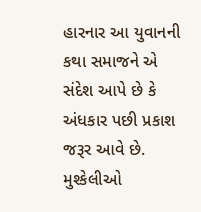હારનાર આ યુવાનની કથા સમાજને એ સંદેશ આપે છે કે અંધકાર પછી પ્રકાશ જરૂર આવે છે. મુશ્કેલીઓ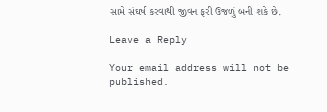સામે સંઘર્ષ કરવાથી જીવન ફરી ઉજળું બની શકે છે.

Leave a Reply

Your email address will not be published.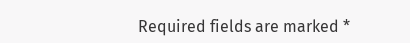Required fields are marked *